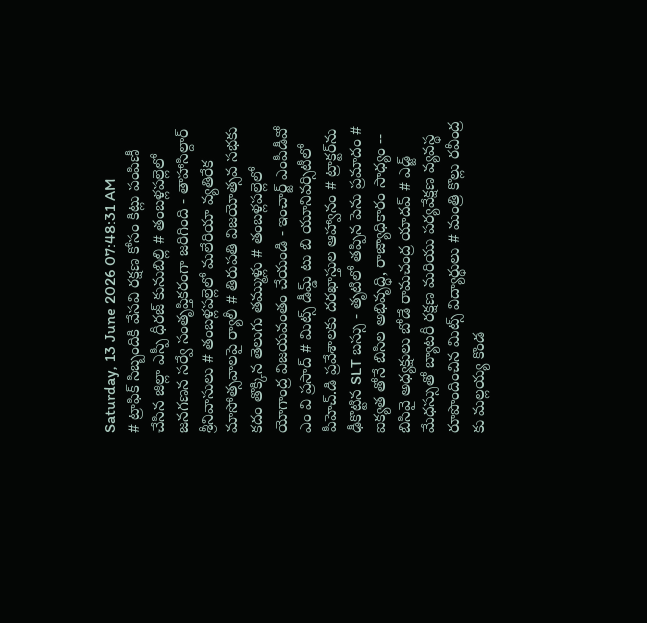Saturday, 13 June 2026 07:48:31 AM
# ట్రాఫిక్ సిబ్బందికి వేసవి రక్షణ కోసం కిట్లు పంపిణీ చేసిన జిల్లా ఎస్పీ ధీరజ్ కునుబిల్లి # తంబళ్లపల్లెలో జనగణన సర్వే సంతృప్తికరంగా జరిగింది - తాహాసిల్దార్ శ్రీనివాసులు # తంబళ్లపల్లెలో మలేరియా వ్యతిరేక మాసోత్సవాలపై ర్యాలీ # తిరుపతి విజయోత్సవ సభకు కదం తొక్కిన తెలుగు తమ్ముళ్లు # తంబళ్లపల్లెలో యోగాంద్ర విజయవంతం చేయండి - ఇంచార్జ్ ఎంపీడీవో ఎం వి ప్రసాద్ # మిట్స్ డీమ్డ్ టు బి యూనివర్సిటీలో పీహెచ్.డి ప్రవేశాలకు దరఖాస్తుల ఆహ్వానం # ట్రాక్టర్‌ను ఢీకొట్టిన SLT బస్సు - తృటిలో తప్పిన పెను ప్రమాదం # ఐక్యత తోనే బిసిల అభివృద్ధి, రాజ్యాధికారం సాధ్యం -- బిసివై అధ్యక్షులు బోడే రామచంద్ర యాదవ్ # ఎడ్జ్ మేధస్సుతో బ్యాటరీ రక్షణ మరియు పర్యవేక్షణ వ్యవస్థ రూపొందించిన మిట్స్ విద్యార్థులు # మంత్రి కొల్లు రవీంద్ర కు మల్లయ్య కొండ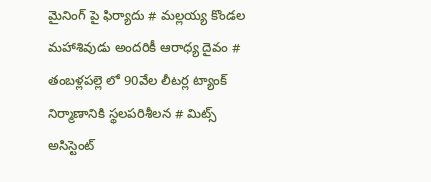మైనింగ్ పై ఫిర్యాదు # మల్లయ్య కొండల మహాశివుడు అందరికీ ఆరాధ్య దైవం # తంబళ్లపల్లె లో 90వేల లీటర్ల ట్యాంక్ నిర్మాణానికి స్థలపరిశీలన # మిట్స్ అసిస్టెంట్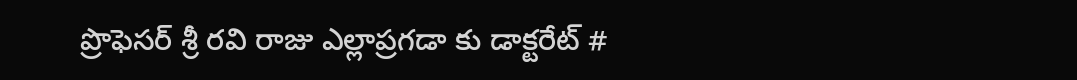ప్రొఫెసర్‌ శ్రీ రవి రాజు ఎల్లాప్రగడా కు డాక్టరేట్ #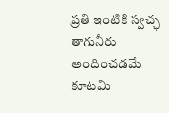ప్రతి ఇంటికి స్వచ్ఛ తాగునీరు అందించడమే కూటమి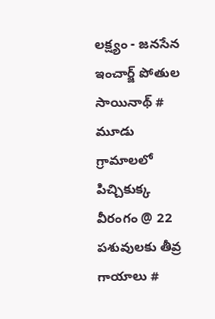లక్ష్యం - జనసేన ఇంచార్జ్ పోతుల సాయినాథ్ # మూడు గ్రామాలలో పిచ్చికుక్క వీరంగం @ 22 పశువులకు తీవ్ర గాయాలు #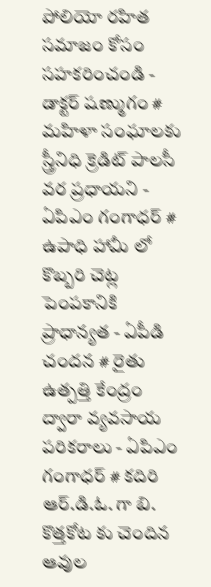పోలియో రహిత సమాజం కోసం సహకరించండి - డాక్టర్ షణ్ముగం # మహిళా సంఘాలకు స్త్రీనిధి క్రెడిట్ పాలసీ వర ప్రధాయని - ఏపిఎం గంగాధర్ # ఉపాధి హామీ లో కొబ్బరి చెట్ల పెంపకానికి ప్రాధాన్యత - ఏపీడి చందన # రైతు ఉత్పత్తి కేంద్రం ద్వారా వ్యవసాయ పరికరాలు - ఏపిఎం గంగాధర్ # కదిరి ఆర్.డి.ఓ. గా బి. కొత్తకోట కు చెందిన ఆవుల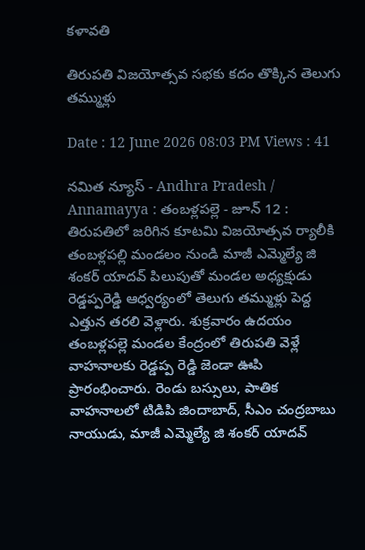కళావతి

తిరుపతి విజయోత్సవ సభకు కదం తొక్కిన తెలుగు తమ్ముళ్లు

Date : 12 June 2026 08:03 PM Views : 41

నమిత న్యూస్ - Andhra Pradesh / Annamayya : తంబళ్లపల్లె - జూన్ 12 : తిరుపతిలో జరిగిన కూటమి విజయోత్సవ ర్యాలీకి తంబళ్లపల్లి మండలం నుండి మాజీ ఎమ్మెల్యే జి శంకర్ యాదవ్ పిలుపుతో మండల అధ్యక్షుడు రెడ్డప్పరెడ్డి ఆధ్వర్యంలో తెలుగు తమ్ముళ్లు పెద్ద ఎత్తున తరలి వెళ్లారు. శుక్రవారం ఉదయం తంబళ్లపల్లె మండల కేంద్రంలో తిరుపతి వెళ్లే వాహనాలకు రెడ్డప్ప రెడ్డి జెండా ఊపి ప్రారంభించారు. రెండు బస్సులు, పాతిక వాహనాలలో టిడిపి జిందాబాద్, సీఎం చంద్రబాబు నాయుడు, మాజీ ఎమ్మెల్యే జి శంకర్ యాదవ్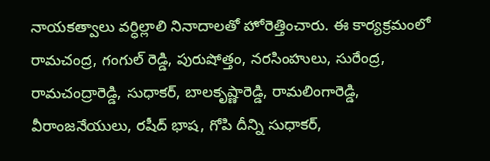నాయకత్వాలు వర్ధిల్లాలి నినాదాలతో హోరెత్తించారు. ఈ కార్యక్రమంలో రామచంద్ర, గంగుల్ రెడ్డి, పురుషోత్తం, నరసింహులు, సురేంద్ర, రామచంద్రారెడ్డి, సుధాకర్, బాలకృష్ణారెడ్డి, రామలింగారెడ్డి, వీరాంజనేయులు, రషీద్ భాష, గోపి దీన్ని సుధాకర్,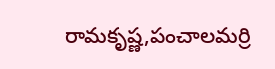రామకృష్ణ,పంచాలమర్రి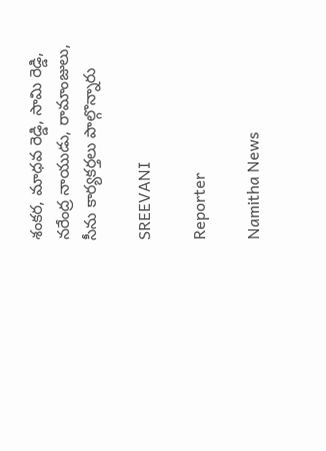శంకర, మాధవ రెడ్డి, సామి రెడ్డి, నరేంద్ర నాయుడు, రామాంజులు, సీను కార్యకర్తలు పాల్గొన్నారు

SREEVANI

Reporter

Namitha News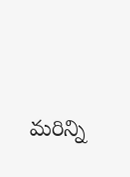మరిన్ని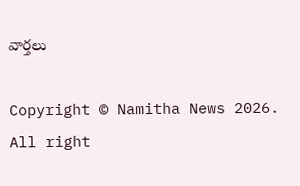వార్తలు

Copyright © Namitha News 2026. All right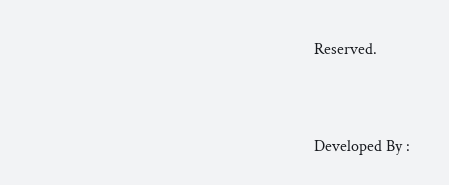Reserved.



Developed By :